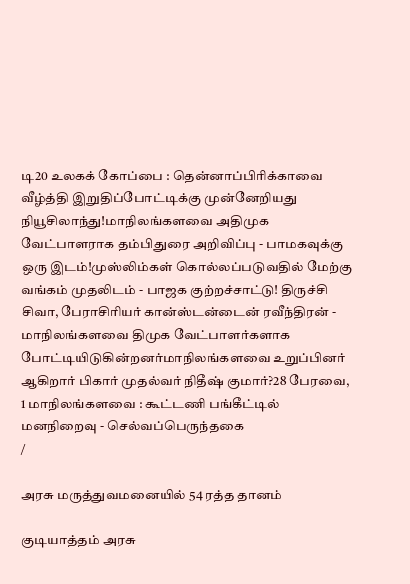டி20 உலகக் கோப்பை : தென்னாப்பிரிக்காவை வீழ்த்தி இறுதிப்போட்டிக்கு முன்னேறியது நியூசிலாந்து!மாநிலங்களவை அதிமுக வேட்பாளராக தம்பிதுரை அறிவிப்பு - பாமகவுக்கு ஒரு இடம்!முஸ்லிம்கள் கொல்லப்படுவதில் மேற்கு வங்கம் முதலிடம் - பாஜக குற்றச்சாட்டு! திருச்சி சிவா, பேராசிரியர் கான்ஸ்டன்டைன் ரவீந்திரன் - மாநிலங்களவை திமுக வேட்பாளர்களாக போட்டியிடுகின்றனர்மாநிலங்களவை உறுப்பினர் ஆகிறார் பிகார் முதல்வர் நிதீஷ் குமார்?28 பேரவை, 1 மாநிலங்களவை : கூட்டணி பங்கீட்டில் மனநிறைவு - செல்வப்பெருந்தகை
/

அரசு மருத்துவமனையில் 54 ரத்த தானம்

குடியாத்தம் அரசு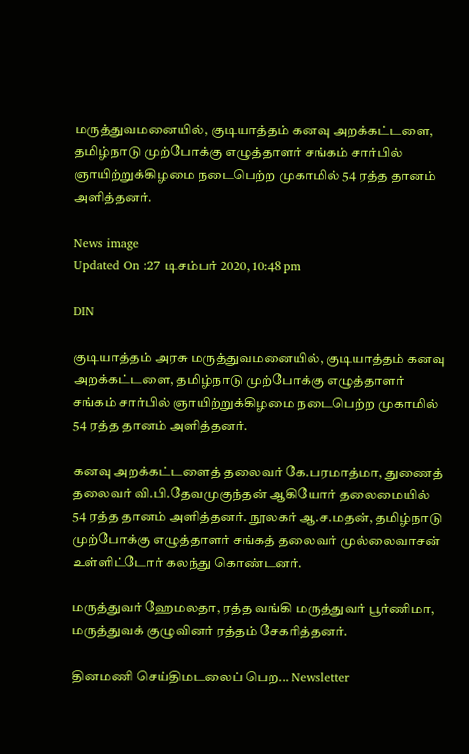மருத்துவமனையில், குடியாத்தம் கனவு அறக்கட்டளை, தமிழ்நாடு முற்போக்கு எழுத்தாளர் சங்கம் சார்பில் ஞாயிற்றுக்கிழமை நடைபெற்ற முகாமில் 54 ரத்த தானம் அளித்தனர்.

News image
Updated On :27 டிசம்பர் 2020, 10:48 pm

DIN

குடியாத்தம் அரசு மருத்துவமனையில், குடியாத்தம் கனவு அறக்கட்டளை, தமிழ்நாடு முற்போக்கு எழுத்தாளர் சங்கம் சார்பில் ஞாயிற்றுக்கிழமை நடைபெற்ற முகாமில் 54 ரத்த தானம் அளித்தனர்.

கனவு அறக்கட்டளைத் தலைவர் கே.பரமாத்மா, துணைத் தலைவர் வி.பி.தேவமுகுந்தன் ஆகியோர் தலைமையில் 54 ரத்த தானம் அளித்தனர். நூலகர் ஆ.ச.மதன், தமிழ்நாடு முற்போக்கு எழுத்தாளர் சங்கத் தலைவர் முல்லைவாசன் உள்ளிட்டோர் கலந்து கொண்டனர்.

மருத்துவர் ஹேமலதா, ரத்த வங்கி மருத்துவர் பூர்ணிமா, மருத்துவக் குழுவினர் ரத்தம் சேகரித்தனர்.

தினமணி செய்திமடலைப் பெற... Newsletter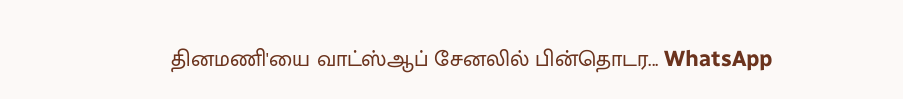தினமணி'யை வாட்ஸ்ஆப் சேனலில் பின்தொடர... WhatsApp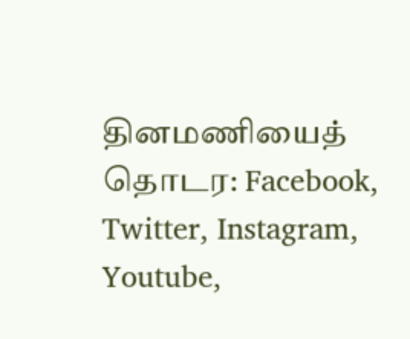தினமணியைத் தொடர: Facebook, Twitter, Instagram, Youtube,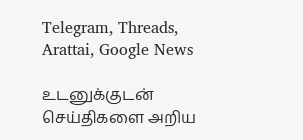Telegram, Threads, Arattai, Google News

உடனுக்குடன் செய்திகளை அறிய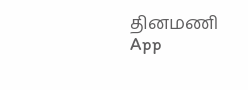தினமணி App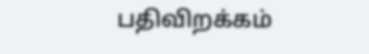பதிவிறக்கம்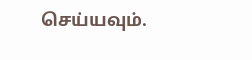செய்யவும்.